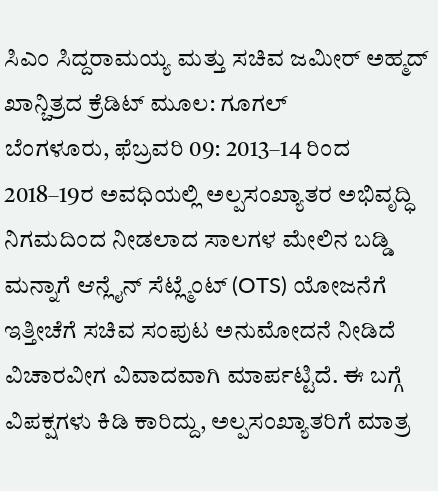ಸಿಎಂ ಸಿದ್ದರಾಮಯ್ಯ ಮತ್ತು ಸಚಿವ ಜಮೀರ್ ಅಹ್ಮದ್ ಖಾನ್ಚಿತ್ರದ ಕ್ರೆಡಿಟ್ ಮೂಲ: ಗೂಗಲ್
ಬೆಂಗಳೂರು, ಫೆಬ್ರವರಿ 09: 2013–14 ರಿಂದ 2018–19ರ ಅವಧಿಯಲ್ಲಿ ಅಲ್ಪಸಂಖ್ಯಾತರ ಅಭಿವೃದ್ಧಿ ನಿಗಮದಿಂದ ನೀಡಲಾದ ಸಾಲಗಳ ಮೇಲಿನ ಬಡ್ಡಿ ಮನ್ನಾಗೆ ಆನ್ಲೈನ್ ಸೆಟ್ಲ್ಮೆಂಟ್ (OTS) ಯೋಜನೆಗೆ ಇತ್ತೀಚೆಗೆ ಸಚಿವ ಸಂಪುಟ ಅನುಮೋದನೆ ನೀಡಿದೆ ವಿಚಾರವೀಗ ವಿವಾದವಾಗಿ ಮಾರ್ಪಟ್ಟಿದೆ. ಈ ಬಗ್ಗೆ ವಿಪಕ್ಷಗಳು ಕಿಡಿ ಕಾರಿದ್ದು, ಅಲ್ಪಸಂಖ್ಯಾತರಿಗೆ ಮಾತ್ರ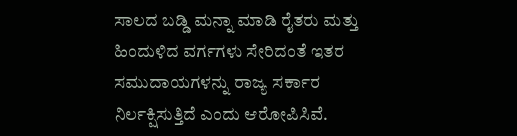ಸಾಲದ ಬಡ್ಡಿ ಮನ್ನಾ ಮಾಡಿ ರೈತರು ಮತ್ತು ಹಿಂದುಳಿದ ವರ್ಗಗಳು ಸೇರಿದಂತೆ ಇತರ ಸಮುದಾಯಗಳನ್ನು ರಾಜ್ಯ ಸರ್ಕಾರ ನಿರ್ಲಕ್ಷಿಸುತ್ತಿದೆ ಎಂದು ಆರೋಪಿಸಿವೆ.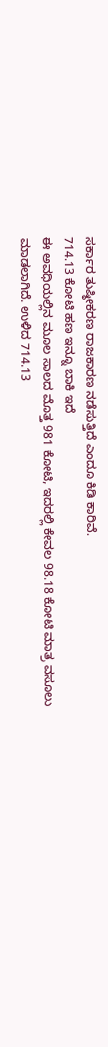ಸರ್ಕಾರ ತುಷ್ಠೀಕರಣ ರಾಜಕಾರಣ ನಡೆಸುತ್ತಿದೆ ಎಂದೂ ಕಿಡಿ ಕಾರಿವೆ.
714.13 ಕೋಟಿ ಹಣ ಇನ್ನೂ ಬಾಕಿ ಇದೆ
ಈ ಅವಧಿಯಲ್ಲಿನ ಮೂಲ ಸಾಲದ ಮೊತ್ತ 981 ಕೋಟಿ, ಇದರಲ್ಲಿ ಕೇವಲ 98.18 ಕೋಟಿ ಮಾತ್ರ ವಸೂಲು ಮಾಡಲಾಗಿದೆ. ಉಳಿದ 714.13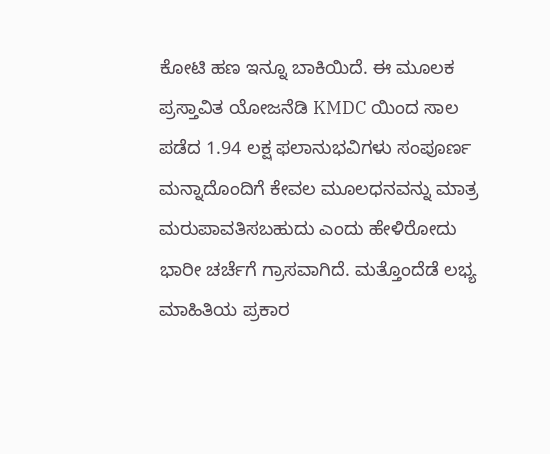ಕೋಟಿ ಹಣ ಇನ್ನೂ ಬಾಕಿಯಿದೆ. ಈ ಮೂಲಕ ಪ್ರಸ್ತಾವಿತ ಯೋಜನೆಡಿ KMDC ಯಿಂದ ಸಾಲ ಪಡೆದ 1.94 ಲಕ್ಷ ಫಲಾನುಭವಿಗಳು ಸಂಪೂರ್ಣ ಮನ್ನಾದೊಂದಿಗೆ ಕೇವಲ ಮೂಲಧನವನ್ನು ಮಾತ್ರ ಮರುಪಾವತಿಸಬಹುದು ಎಂದು ಹೇಳಿರೋದು ಭಾರೀ ಚರ್ಚೆಗೆ ಗ್ರಾಸವಾಗಿದೆ. ಮತ್ತೊಂದೆಡೆ ಲಭ್ಯ ಮಾಹಿತಿಯ ಪ್ರಕಾರ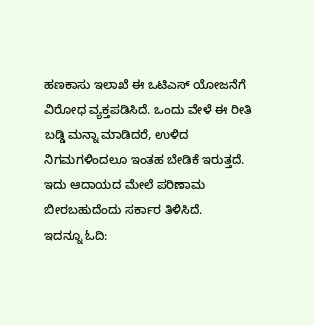ಹಣಕಾಸು ಇಲಾಖೆ ಈ ಒಟಿಎಸ್ ಯೋಜನೆಗೆ ವಿರೋಧ ವ್ಯಕ್ತಪಡಿಸಿದೆ. ಒಂದು ವೇಳೆ ಈ ರೀತಿ ಬಡ್ಡಿ ಮನ್ನಾ ಮಾಡಿದರೆ, ಉಳಿದ ನಿಗಮಗಳಿಂದಲೂ ಇಂತಹ ಬೇಡಿಕೆ ಇರುತ್ತದೆ. ಇದು ಆದಾಯದ ಮೇಲೆ ಪರಿಣಾಮ ಬೀರಬಹುದೆಂದು ಸರ್ಕಾರ ತಿಳಿಸಿದೆ.
ಇದನ್ನೂ ಓದಿ: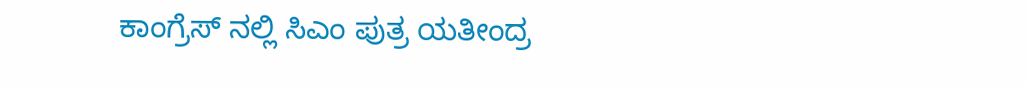ಕಾಂಗ್ರೆಸ್ ನಲ್ಲಿ ಸಿಎಂ ಪುತ್ರ ಯತೀಂದ್ರ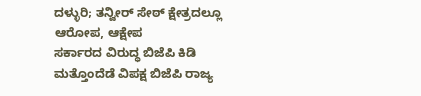ದಳ್ಳುರಿ; ತನ್ವೀರ್ ಸೇಠ್ ಕ್ಷೇತ್ರದಲ್ಲೂ ಆರೋಪ, ಆಕ್ಷೇಪ
ಸರ್ಕಾರದ ವಿರುದ್ಧ ಬಿಜೆಪಿ ಕಿಡಿ
ಮತ್ತೊಂದೆಡೆ ವಿಪಕ್ಷ ಬಿಜೆಪಿ ರಾಜ್ಯ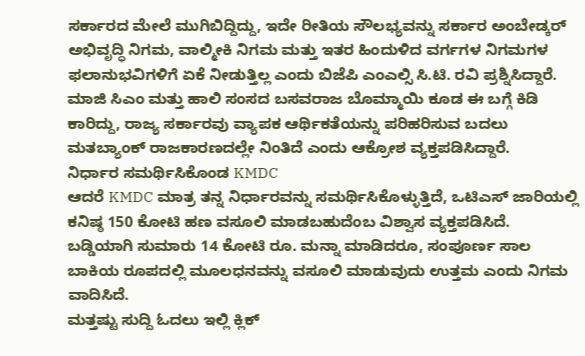ಸರ್ಕಾರದ ಮೇಲೆ ಮುಗಿಬಿದ್ದಿದ್ದು, ಇದೇ ರೀತಿಯ ಸೌಲಭ್ಯವನ್ನು ಸರ್ಕಾರ ಅಂಬೇಡ್ಕರ್ ಅಭಿವೃದ್ಧಿ ನಿಗಮ, ವಾಲ್ಮೀಕಿ ನಿಗಮ ಮತ್ತು ಇತರ ಹಿಂದುಳಿದ ವರ್ಗಗಳ ನಿಗಮಗಳ ಫಲಾನುಭವಿಗಳಿಗೆ ಏಕೆ ನೀಡುತ್ತಿಲ್ಲ ಎಂದು ಬಿಜೆಪಿ ಎಂಎಲ್ಸಿ ಸಿ.ಟಿ. ರವಿ ಪ್ರಶ್ನಿಸಿದ್ದಾರೆ. ಮಾಜಿ ಸಿಎಂ ಮತ್ತು ಹಾಲಿ ಸಂಸದ ಬಸವರಾಜ ಬೊಮ್ಮಾಯಿ ಕೂಡ ಈ ಬಗ್ಗೆ ಕಿಡಿ ಕಾರಿದ್ದು, ರಾಜ್ಯ ಸರ್ಕಾರವು ವ್ಯಾಪಕ ಆರ್ಥಿಕತೆಯನ್ನು ಪರಿಹರಿಸುವ ಬದಲು ಮತಬ್ಯಾಂಕ್ ರಾಜಕಾರಣದಲ್ಲೇ ನಿಂತಿದೆ ಎಂದು ಆಕ್ರೋಶ ವ್ಯಕ್ತಪಡಿಸಿದ್ದಾರೆ.
ನಿರ್ಧಾರ ಸಮರ್ಥಿಸಿಕೊಂಡ KMDC
ಆದರೆ KMDC ಮಾತ್ರ ತನ್ನ ನಿರ್ಧಾರವನ್ನು ಸಮರ್ಥಿಸಿಕೊಳ್ಳುತ್ತಿದೆ, ಒಟಿಎಸ್ ಜಾರಿಯಲ್ಲಿ ಕನಿಷ್ಠ 150 ಕೋಟಿ ಹಣ ವಸೂಲಿ ಮಾಡಬಹುದೆಂಬ ವಿಶ್ವಾಸ ವ್ಯಕ್ತಪಡಿಸಿದೆ. ಬಡ್ಡಿಯಾಗಿ ಸುಮಾರು 14 ಕೋಟಿ ರೂ. ಮನ್ನಾ ಮಾಡಿದರೂ, ಸಂಪೂರ್ಣ ಸಾಲ ಬಾಕಿಯ ರೂಪದಲ್ಲಿ ಮೂಲಧನವನ್ನು ವಸೂಲಿ ಮಾಡುವುದು ಉತ್ತಮ ಎಂದು ನಿಗಮ ವಾದಿಸಿದೆ.
ಮತ್ತಷ್ಟು ಸುದ್ದಿ ಓದಲು ಇಲ್ಲಿ ಕ್ಲಿಕ್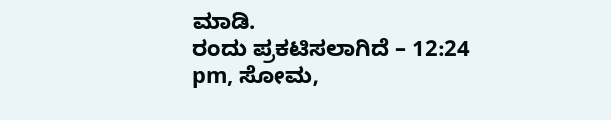ಮಾಡಿ.
ರಂದು ಪ್ರಕಟಿಸಲಾಗಿದೆ – 12:24 pm, ಸೋಮ,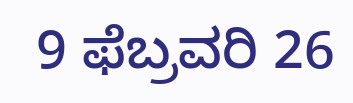9 ಫೆಬ್ರವರಿ 26